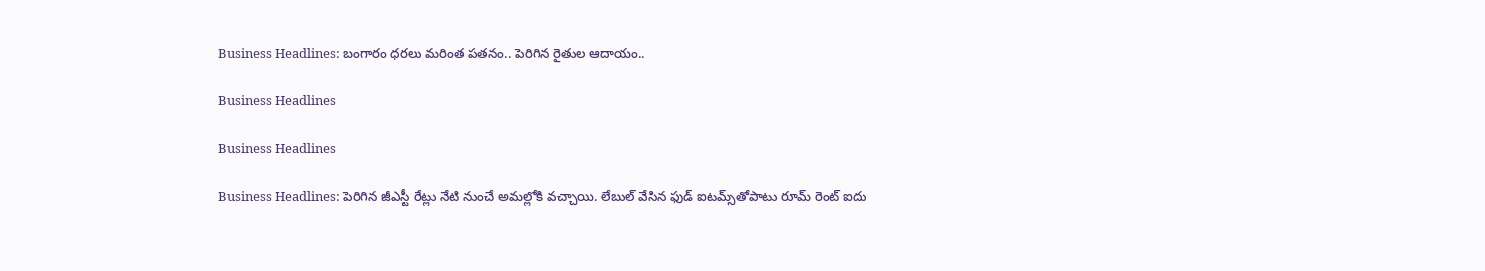Business Headlines: బంగారం ధరలు మరింత పతనం.. పెరిగిన రైతుల ఆదాయం..

Business Headlines

Business Headlines

Business Headlines: పెరిగిన జీఎస్టీ రేట్లు నేటి నుంచే అమల్లోకి వచ్చాయి. లేబుల్‌ వేసిన ఫుడ్‌ ఐటమ్స్‌తోపాటు రూమ్‌ రెంట్‌ ఐదు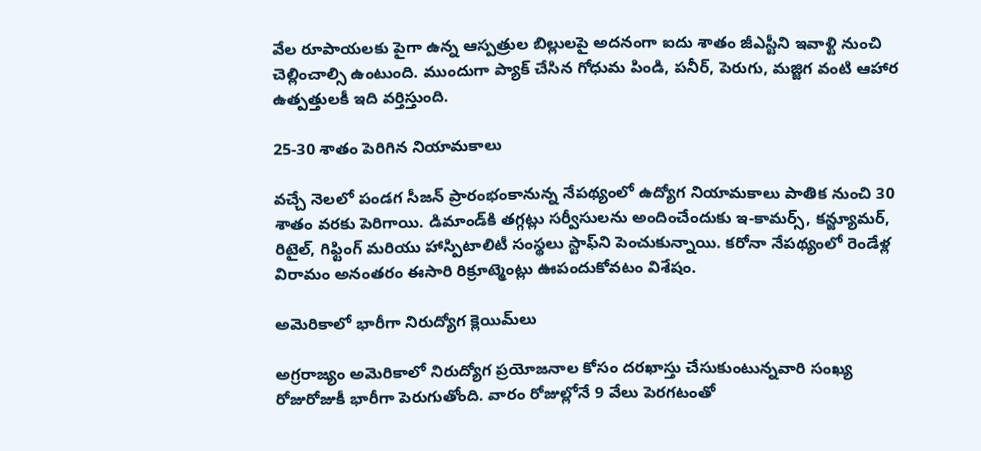వేల రూపాయలకు పైగా ఉన్న ఆస్పత్రుల బిల్లులపై అదనంగా ఐదు శాతం జీఎస్టీని ఇవాళ్టి నుంచి చెల్లించాల్సి ఉంటుంది. ముందుగా ప్యాక్‌ చేసిన గోధుమ పిండి, పనీర్‌, పెరుగు, మజ్జిగ వంటి ఆహార ఉత్పత్తులకీ ఇది వర్తిస్తుంది.

25-30 శాతం పెరిగిన నియామకాలు

వచ్చే నెలలో పండగ సీజన్‌ ప్రారంభంకానున్న నేపథ్యంలో ఉద్యోగ నియామకాలు పాతిక నుంచి 30 శాతం వరకు పెరిగాయి. డిమాండ్‌కి తగ్గట్లు సర్వీసులను అందించేందుకు ఇ-కామర్స్‌, కన్జ్యూమర్‌, రిటైల్‌, గిఫ్టింగ్‌ మరియు హాస్పిటాలిటీ సంస్థలు స్టాఫ్‌ని పెంచుకున్నాయి. కరోనా నేపథ్యంలో రెండేళ్ల విరామం అనంతరం ఈసారి రిక్రూట్మెంట్లు ఊపందుకోవటం విశేషం.

అమెరికాలో భారీగా నిరుద్యోగ క్లెయిమ్‌లు

అగ్రరాజ్యం అమెరికాలో నిరుద్యోగ ప్రయోజనాల కోసం దరఖాస్తు చేసుకుంటున్నవారి సంఖ్య రోజురోజుకీ భారీగా పెరుగుతోంది. వారం రోజుల్లోనే 9 వేలు పెరగటంతో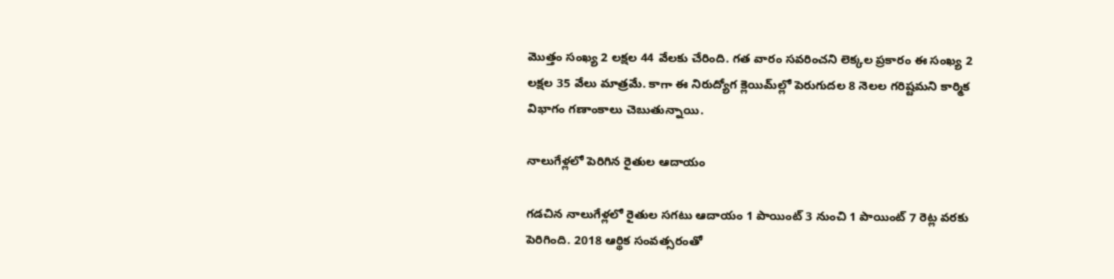మొత్తం సంఖ్య 2 లక్షల 44 వేలకు చేరింది. గత వారం సవరించని లెక్కల ప్రకారం ఈ సంఖ్య 2 లక్షల 35 వేలు మాత్రమే. కాగా ఈ నిరుద్యోగ క్లెయిమ్‌ల్లో పెరుగుదల 8 నెలల గరిష్టమని కార్మిక విభాగం గణాంకాలు చెబుతున్నాయి.

నాలుగేళ్లలో పెరిగిన రైతుల ఆదాయం

గడచిన నాలుగేళ్లలో రైతుల సగటు ఆదాయం 1 పాయింట్‌ 3 నుంచి 1 పాయింట్‌ 7 రెట్ల వరకు పెరిగింది. 2018 ఆర్థిక సంవత్సరంతో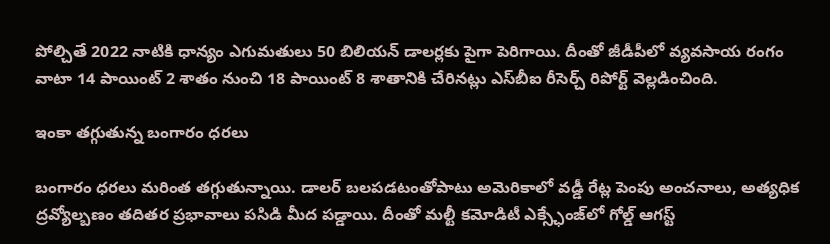పోల్చితే 2022 నాటికి ధాన్యం ఎగుమతులు 50 బిలియన్‌ డాలర్లకు పైగా పెరిగాయి. దీంతో జీడీపీలో వ్యవసాయ రంగం వాటా 14 పాయింట్‌ 2 శాతం నుంచి 18 పాయింట్‌ 8 శాతానికి చేరినట్లు ఎస్‌బీఐ రీసెర్చ్‌ రిపోర్ట్‌ వెల్లడించింది.

ఇంకా తగ్గుతున్న బంగారం ధరలు

బంగారం ధరలు మరింత తగ్గుతున్నాయి. డాలర్‌ బలపడటంతోపాటు అమెరికాలో వడ్డీ రేట్ల పెంపు అంచనాలు, అత్యధిక ద్రవ్యోల్బణం తదితర ప్రభావాలు పసిడి మీద పడ్డాయి. దీంతో మల్టీ కమోడిటీ ఎక్స్ఛేంజ్‌లో గోల్డ్‌ ఆగస్ట్‌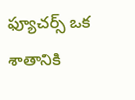ఫ్యూచర్స్‌ ఒక శాతానికి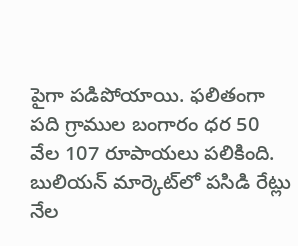పైగా పడిపోయాయి. ఫలితంగా పది గ్రాముల బంగారం ధర 50 వేల 107 రూపాయలు పలికింది. బులియన్‌ మార్కెట్‌లో పసిడి రేట్లు నేల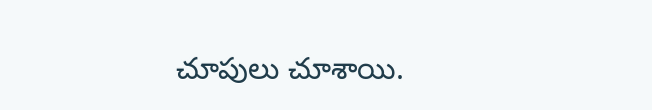చూపులు చూశాయి.